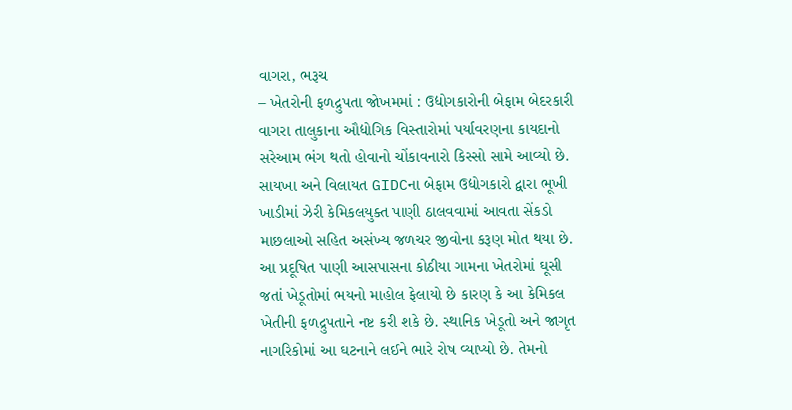વાગરા, ભરૂચ
– ખેતરોની ફળદ્રુપતા જોખમમાં : ઉદ્યોગકારોની બેફામ બેદરકારી
વાગરા તાલુકાના ઔદ્યોગિક વિસ્તારોમાં પર્યાવરણના કાયદાનો સરેઆમ ભંગ થતો હોવાનો ચોંકાવનારો કિસ્સો સામે આવ્યો છે. સાયખા અને વિલાયત GIDCના બેફામ ઉદ્યોગકારો દ્વારા ભૂખી ખાડીમાં ઝેરી કેમિકલયુક્ત પાણી ઠાલવવામાં આવતા સેંકડો માછલાઓ સહિત અસંખ્ય જળચર જીવોના કરૂણ મોત થયા છે. આ પ્રદૂષિત પાણી આસપાસના કોઠીયા ગામના ખેતરોમાં ઘૂસી જતાં ખેડૂતોમાં ભયનો માહોલ ફેલાયો છે કારણ કે આ કેમિકલ ખેતીની ફળદ્રુપતાને નષ્ટ કરી શકે છે. સ્થાનિક ખેડૂતો અને જાગૃત નાગરિકોમાં આ ઘટનાને લઈને ભારે રોષ વ્યાપ્યો છે. તેમનો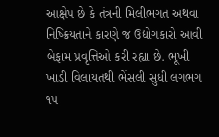આક્ષેપ છે કે તંત્રની મિલીભગત અથવા નિષ્ક્રિયતાને કારણે જ ઉદ્યોગકારો આવી બેફામ પ્રવૃત્તિઓ કરી રહ્યા છે. ભૂખી ખાડી વિલાયતથી ભેંસલી સુધી લગભગ ૧૫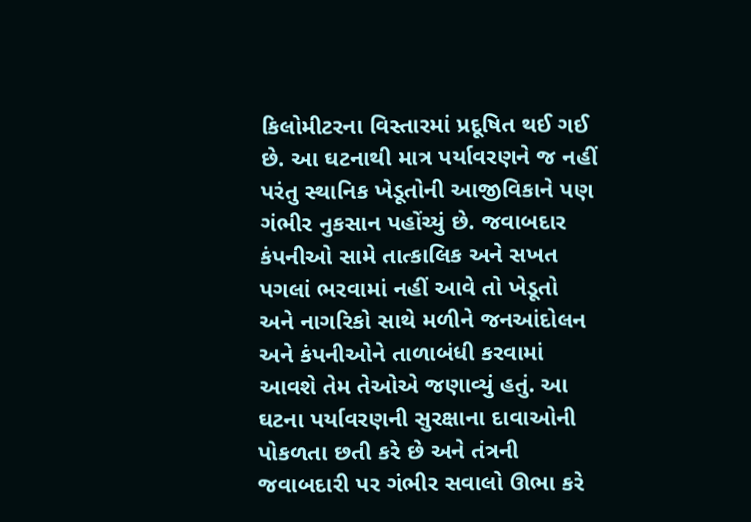કિલોમીટરના વિસ્તારમાં પ્રદૂષિત થઈ ગઈ છે. આ ઘટનાથી માત્ર પર્યાવરણને જ નહીં પરંતુ સ્થાનિક ખેડૂતોની આજીવિકાને પણ ગંભીર નુકસાન પહોંચ્યું છે. જવાબદાર કંપનીઓ સામે તાત્કાલિક અને સખત પગલાં ભરવામાં નહીં આવે તો ખેડૂતો અને નાગરિકો સાથે મળીને જનઆંદોલન અને કંપનીઓને તાળાબંધી કરવામાં આવશે તેમ તેઓએ જણાવ્યું હતું. આ ઘટના પર્યાવરણની સુરક્ષાના દાવાઓની પોકળતા છતી કરે છે અને તંત્રની જવાબદારી પર ગંભીર સવાલો ઊભા કરે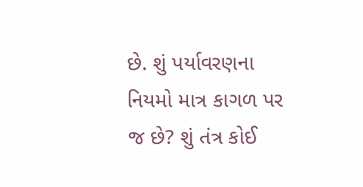છે. શું પર્યાવરણના નિયમો માત્ર કાગળ પર જ છે? શું તંત્ર કોઈ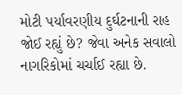મોટી પર્યાવરણીય દુર્ઘટનાની રાહ જોઈ રહ્યું છે? જેવા અનેક સવાલો નાગરિકોમાં ચર્ચાઈ રહ્યા છે.